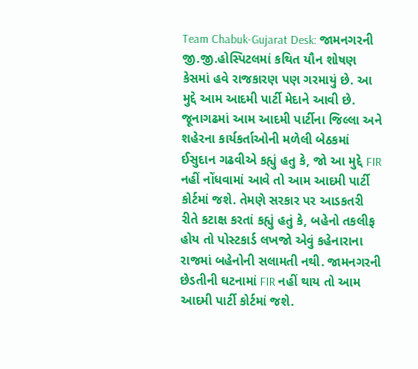Team Chabuk-Gujarat Desk: જામનગરની જી.જી.હોસ્પિટલમાં કથિત યૌન શોષણ કેસમાં હવે રાજકારણ પણ ગરમાયું છે. આ મુદ્દે આમ આદમી પાર્ટી મેદાને આવી છે. જૂનાગઢમાં આમ આદમી પાર્ટીના જિલ્લા અને શહેરના કાર્યકર્તાઓની મળેલી બેઠકમાં ઈસુદાન ગઢવીએ કહ્યું હતુ કે, જો આ મુદ્દે FIR નહીં નોંધવામાં આવે તો આમ આદમી પાર્ટી કોર્ટમાં જશે. તેમણે સરકાર પર આડકતરી રીતે કટાક્ષ કરતાં કહ્યું હતું કે, બહેનો તકલીફ હોય તો પોસ્ટકાર્ડ લખજો એવું કહેનારાના રાજમાં બહેનોની સલામતી નથી. જામનગરની છેડતીની ઘટનામાં FIR નહીં થાય તો આમ આદમી પાર્ટી કોર્ટમાં જશે.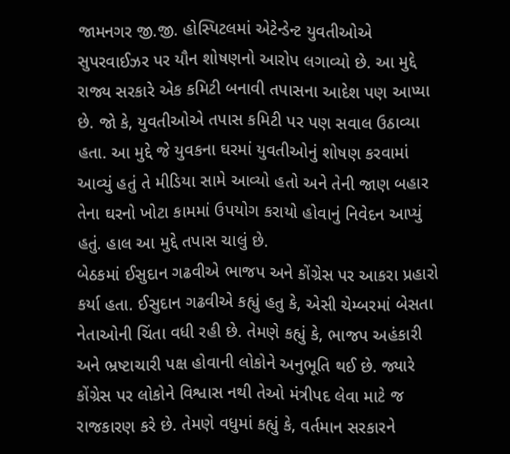જામનગર જી.જી. હોસ્પિટલમાં એટેન્ડેન્ટ યુવતીઓએ સુપરવાઈઝર પર યૌન શોષણનો આરોપ લગાવ્યો છે. આ મુદ્દે રાજ્ય સરકારે એક કમિટી બનાવી તપાસના આદેશ પણ આપ્યા છે. જો કે, યુવતીઓએ તપાસ કમિટી પર પણ સવાલ ઉઠાવ્યા હતા. આ મુદ્દે જે યુવકના ઘરમાં યુવતીઓનું શોષણ કરવામાં આવ્યું હતું તે મીડિયા સામે આવ્યો હતો અને તેની જાણ બહાર તેના ઘરનો ખોટા કામમાં ઉપયોગ કરાયો હોવાનું નિવેદન આપ્યું હતું. હાલ આ મુદ્દે તપાસ ચાલું છે.
બેઠકમાં ઈસુદાન ગઢવીએ ભાજપ અને કોંગ્રેસ પર આકરા પ્રહારો કર્યા હતા. ઈસુદાન ગઢવીએ કહ્યું હતુ કે, એસી ચેમ્બરમાં બેસતા નેતાઓની ચિંતા વધી રહી છે. તેમણે કહ્યું કે, ભાજપ અહંકારી અને ભ્રષ્ટાચારી પક્ષ હોવાની લોકોને અનુભૂતિ થઈ છે. જ્યારે કોંગ્રેસ પર લોકોને વિશ્વાસ નથી તેઓ મંત્રીપદ લેવા માટે જ રાજકારણ કરે છે. તેમણે વધુમાં કહ્યું કે, વર્તમાન સરકારને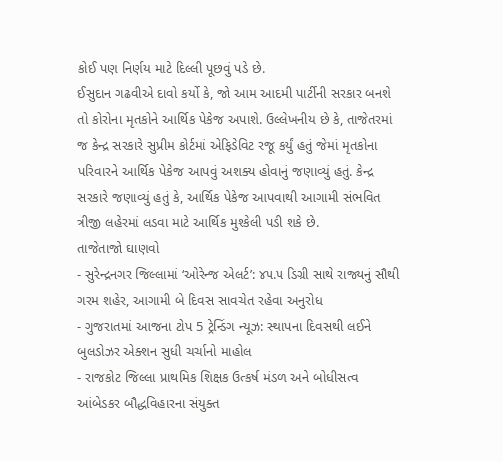કોઈ પણ નિર્ણય માટે દિલ્લી પૂછવું પડે છે.
ઈસુદાન ગઢવીએ દાવો કર્યો કે, જો આમ આદમી પાર્ટીની સરકાર બનશે તો કોરોના મૃતકોને આર્થિક પેકેજ અપાશે. ઉલ્લેખનીય છે કે, તાજેતરમાં જ કેન્દ્ર સરકારે સુપ્રીમ કોર્ટમાં એફિડેવિટ રજૂ કર્યું હતું જેમાં મૃતકોના પરિવારને આર્થિક પેકેજ આપવું અશક્ય હોવાનું જણાવ્યું હતું. કેન્દ્ર સરકારે જણાવ્યું હતું કે, આર્થિક પેકેજ આપવાથી આગામી સંભવિત ત્રીજી લહેરમાં લડવા માટે આર્થિક મુશ્કેલી પડી શકે છે.
તાજેતાજો ઘાણવો
- સુરેન્દ્રનગર જિલ્લામાં ‘ઓરેન્જ એલર્ટ’: ૪૫.૫ ડિગ્રી સાથે રાજ્યનું સૌથી ગરમ શહેર, આગામી બે દિવસ સાવચેત રહેવા અનુરોધ
- ગુજરાતમાં આજના ટોપ 5 ટ્રેન્ડિંગ ન્યૂઝ: સ્થાપના દિવસથી લઈને બુલડોઝર એક્શન સુધી ચર્ચાનો માહોલ
- રાજકોટ જિલ્લા પ્રાથમિક શિક્ષક ઉત્કર્ષ મંડળ અને બોધીસત્વ આંબેડકર બૌદ્ધવિહારના સંયુક્ત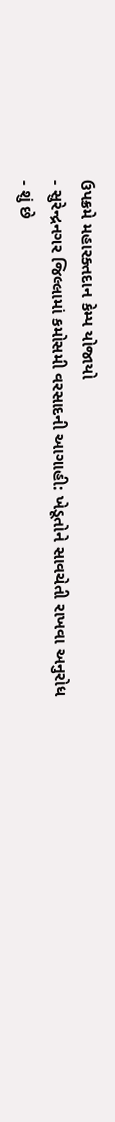ઉપક્રમે મહારક્તદાન કેમ્પ યોજાયો
- સુરેન્દ્રનગર જિલ્લામાં કમોસમી વરસાદની આગાહી: ખેડૂતોને સાવચેતી રાખવા અનુરોધ
- શું છે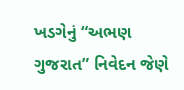ખડગેનું “અભણ ગુજરાત” નિવેદન જેણે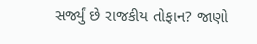સર્જ્યું છે રાજકીય તોફાન? જાણો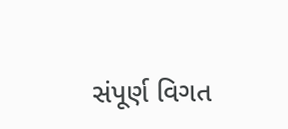સંપૂર્ણ વિગત